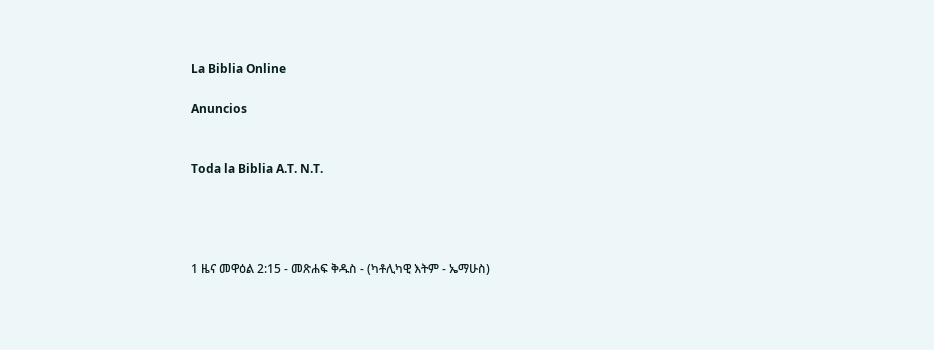La Biblia Online

Anuncios


Toda la Biblia A.T. N.T.




1 ዜና መዋዕል 2:15 - መጽሐፍ ቅዱስ - (ካቶሊካዊ እትም - ኤማሁስ)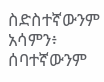ስድስተኛውንም አሳምን፥ ሰባተኛውንም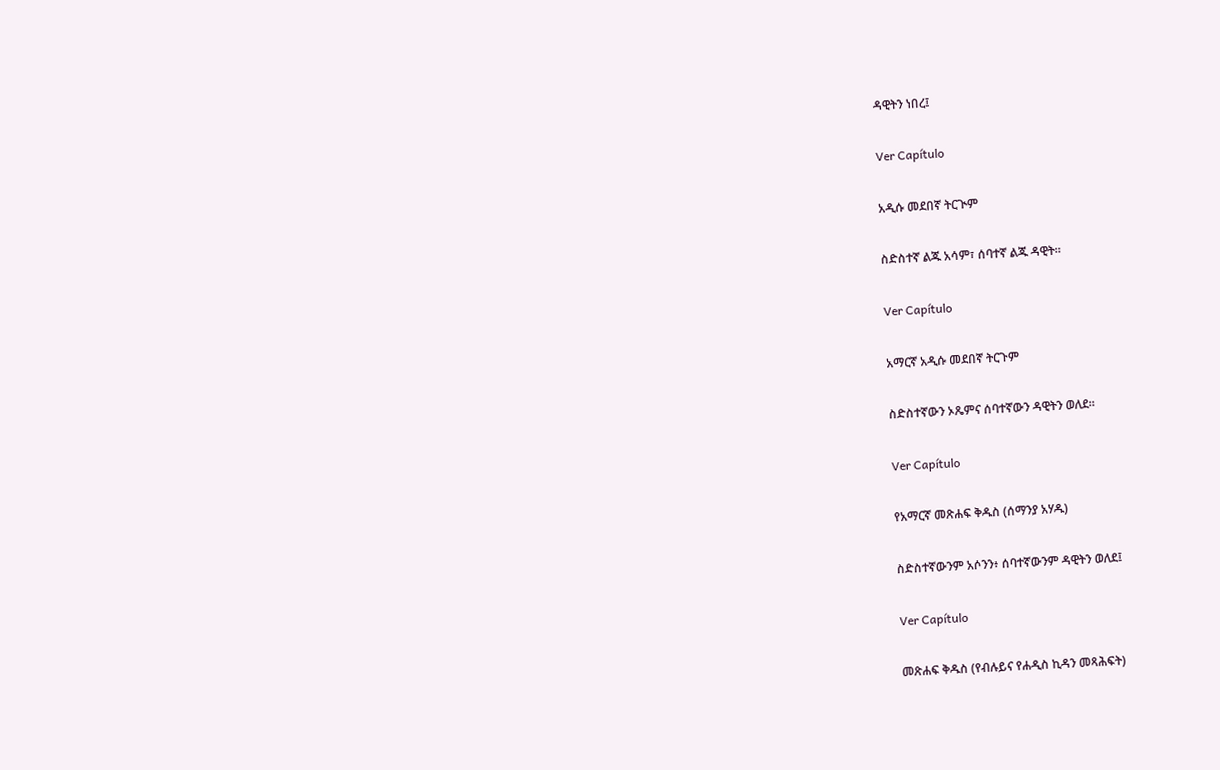ዳዊትን ነበረ፤

Ver Capítulo

አዲሱ መደበኛ ትርጒም

ስድስተኛ ልጁ አሳም፣ ሰባተኛ ልጁ ዳዊት።

Ver Capítulo

አማርኛ አዲሱ መደበኛ ትርጉም

ስድስተኛውን ኦጼምና ሰባተኛውን ዳዊትን ወለደ።

Ver Capítulo

የአማርኛ መጽሐፍ ቅዱስ (ሰማንያ አሃዱ)

ስድስተኛውንም አሶንን፥ ሰባተኛውንም ዳዊትን ወለደ፤

Ver Capítulo

መጽሐፍ ቅዱስ (የብሉይና የሐዲስ ኪዳን መጻሕፍት)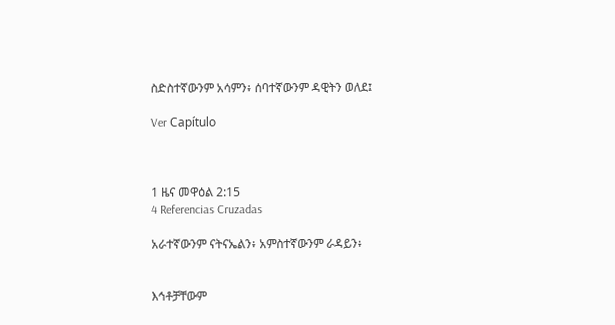ስድስተኛውንም አሳምን፥ ሰባተኛውንም ዳዊትን ወለደ፤

Ver Capítulo



1 ዜና መዋዕል 2:15
4 Referencias Cruzadas

አራተኛውንም ናትናኤልን፥ አምስተኛውንም ራዳይን፥


እኅቶቻቸውም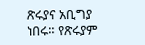ጽሩያና አቢግያ ነበሩ። የጽሩያም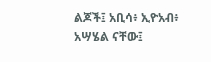ልጆች፤ አቢሳ፥ ኢዮአብ፥ አሣሄል ናቸው፤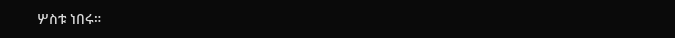ሦስቱ ነበሩ።